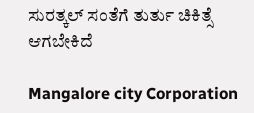ಸುರತ್ಕಲ್ ಸಂತೆಗೆ ತುರ್ತು ಚಿಕಿತ್ಸೆ ಆಗಬೇಕಿದೆ

Mangalore city Corporation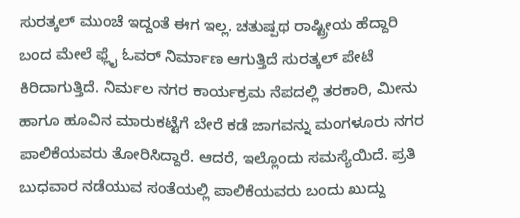ಸುರತ್ಕಲ್ ಮುಂಚೆ ಇದ್ದಂತೆ ಈಗ ಇಲ್ಲ. ಚತುಷ್ಪಥ ರಾಷ್ಟ್ರೀಯ ಹೆದ್ದಾರಿ ಬಂದ ಮೇಲೆ ಫ್ಲೈ ಓವರ್ ನಿರ್ಮಾಣ ಆಗುತ್ತಿದೆ ಸುರತ್ಕಲ್ ಪೇಟೆ ಕಿರಿದಾಗುತ್ತಿದೆ. ನಿರ್ಮಲ ನಗರ ಕಾರ್ಯಕ್ರಮ ನೆಪದಲ್ಲಿ ತರಕಾರಿ, ಮೀನು ಹಾಗೂ ಹೂವಿನ ಮಾರುಕಟ್ಟೆಗೆ ಬೇರೆ ಕಡೆ ಜಾಗವನ್ನು ಮಂಗಳೂರು ನಗರ ಪಾಲಿಕೆಯವರು ತೋರಿಸಿದ್ದಾರೆ. ಆದರೆ, ಇಲ್ಲೊಂದು ಸಮಸ್ಯೆಯಿದೆ. ಪ್ರತಿ ಬುಧವಾರ ನಡೆಯುವ ಸಂತೆಯಲ್ಲಿ ಪಾಲಿಕೆಯವರು ಬಂದು ಖುದ್ದು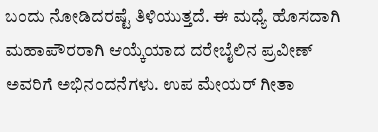ಬಂದು ನೋಡಿದರಷ್ಟೆ ತಿಳಿಯುತ್ತದೆ. ಈ ಮಧ್ಯೆ ಹೊಸದಾಗಿ ಮಹಾಪೌರರಾಗಿ ಆಯ್ಕೆಯಾದ ದರೇಬೈಲಿನ ಪ್ರವೀಣ್ ಅವರಿಗೆ ಅಭಿನಂದನೆಗಳು. ಉಪ ಮೇಯರ್ ಗೀತಾ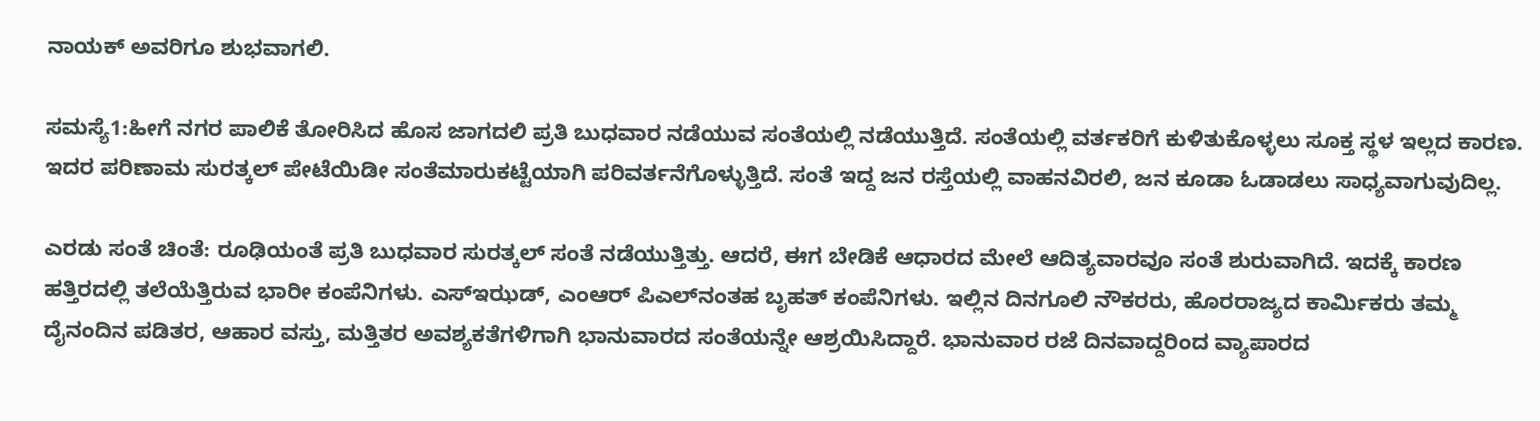ನಾಯಕ್ ಅವರಿಗೂ ಶುಭವಾಗಲಿ.

ಸಮಸ್ಯೆ1:ಹೀಗೆ ನಗರ ಪಾಲಿಕೆ ತೋರಿಸಿದ ಹೊಸ ಜಾಗದಲಿ ಪ್ರತಿ ಬುಧವಾರ ನಡೆಯುವ ಸಂತೆಯಲ್ಲಿ ನಡೆಯುತ್ತಿದೆ. ಸಂತೆಯಲ್ಲಿ ವರ್ತಕರಿಗೆ ಕುಳಿತುಕೊಳ್ಳಲು ಸೂಕ್ತ ಸ್ಥಳ ಇಲ್ಲದ ಕಾರಣ. ಇದರ ಪರಿಣಾಮ ಸುರತ್ಕಲ್ ಪೇಟೆಯಿಡೀ ಸಂತೆಮಾರುಕಟ್ಟೆಯಾಗಿ ಪರಿವರ್ತನೆಗೊಳ್ಳುತ್ತಿದೆ. ಸಂತೆ ಇದ್ದ ಜನ ರಸ್ತೆಯಲ್ಲಿ ವಾಹನವಿರಲಿ, ಜನ ಕೂಡಾ ಓಡಾಡಲು ಸಾಧ್ಯವಾಗುವುದಿಲ್ಲ.

ಎರಡು ಸಂತೆ ಚಿಂತೆ: ರೂಢಿಯಂತೆ ಪ್ರತಿ ಬುಧವಾರ ಸುರತ್ಕಲ್ ಸಂತೆ ನಡೆಯುತ್ತಿತ್ತು. ಆದರೆ, ಈಗ ಬೇಡಿಕೆ ಆಧಾರದ ಮೇಲೆ ಆದಿತ್ಯವಾರವೂ ಸಂತೆ ಶುರುವಾಗಿದೆ. ಇದಕ್ಕೆ ಕಾರಣ ಹತ್ತಿರದಲ್ಲಿ ತಲೆಯೆತ್ತಿರುವ ಭಾರೀ ಕಂಪೆನಿಗಳು. ಎಸ್‌ಇಝಡ್, ಎಂಆರ್ ಪಿಎಲ್‌ನಂತಹ ಬೃಹತ್ ಕಂಪೆನಿಗಳು. ಇಲ್ಲಿನ ದಿನಗೂಲಿ ನೌಕರರು, ಹೊರರಾಜ್ಯದ ಕಾರ್ಮಿಕರು ತಮ್ಮ ದೈನಂದಿನ ಪಡಿತರ, ಆಹಾರ ವಸ್ತು, ಮತ್ತಿತರ ಅವಶ್ಯಕತೆಗಳಿಗಾಗಿ ಭಾನುವಾರದ ಸಂತೆಯನ್ನೇ ಆಶ್ರಯಿಸಿದ್ದಾರೆ. ಭಾನುವಾರ ರಜೆ ದಿನವಾದ್ದರಿಂದ ವ್ಯಾಪಾರದ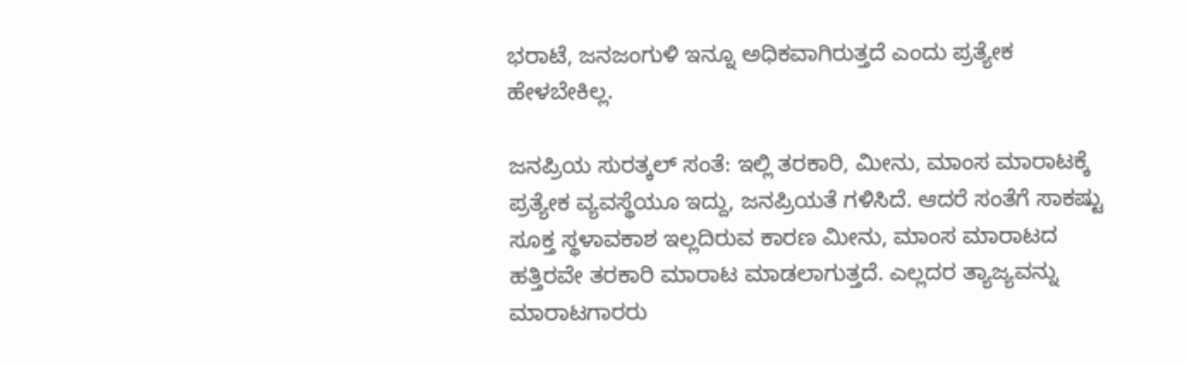ಭರಾಟೆ, ಜನಜಂಗುಳಿ ಇನ್ನೂ ಅಧಿಕವಾಗಿರುತ್ತದೆ ಎಂದು ಪ್ರತ್ಯೇಕ ಹೇಳಬೇಕಿಲ್ಲ.

ಜನಪ್ರಿಯ ಸುರತ್ಕಲ್ ಸಂತೆ: ಇಲ್ಲಿ ತರಕಾರಿ, ಮೀನು, ಮಾಂಸ ಮಾರಾಟಕ್ಕೆ ಪ್ರತ್ಯೇಕ ವ್ಯವಸ್ಥೆಯೂ ಇದ್ದು, ಜನಪ್ರಿಯತೆ ಗಳಿಸಿದೆ. ಆದರೆ ಸಂತೆಗೆ ಸಾಕಷ್ಟು ಸೂಕ್ತ ಸ್ಥಳಾವಕಾಶ ಇಲ್ಲದಿರುವ ಕಾರಣ ಮೀನು, ಮಾಂಸ ಮಾರಾಟದ ಹತ್ತಿರವೇ ತರಕಾರಿ ಮಾರಾಟ ಮಾಡಲಾಗುತ್ತದೆ. ಎಲ್ಲದರ ತ್ಯಾಜ್ಯವನ್ನು ಮಾರಾಟಗಾರರು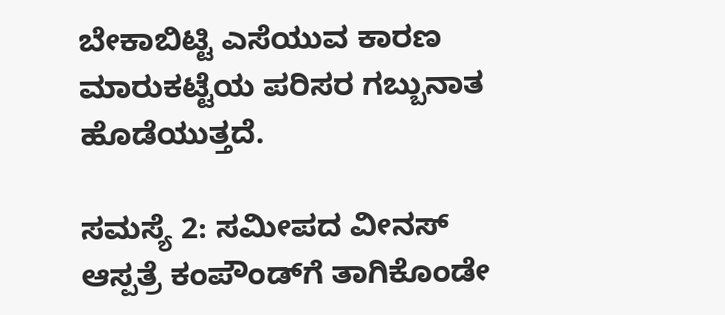ಬೇಕಾಬಿಟ್ಟಿ ಎಸೆಯುವ ಕಾರಣ ಮಾರುಕಟ್ಟೆಯ ಪರಿಸರ ಗಬ್ಬುನಾತ ಹೊಡೆಯುತ್ತದೆ.

ಸಮಸ್ಯೆ 2: ಸಮೀಪದ ವೀನಸ್ ಆಸ್ಪತ್ರೆ ಕಂಪೌಂಡ್‌ಗೆ ತಾಗಿಕೊಂಡೇ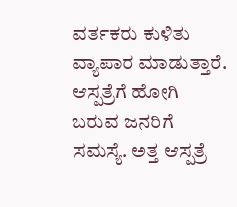ವರ್ತಕರು ಕುಳಿತು ವ್ಯಾಪಾರ ಮಾಡುತ್ತಾರೆ. ಆಸ್ಪತ್ರೆಗೆ ಹೋಗಿ ಬರುವ ಜನರಿಗೆ ಸಮಸ್ಯೆ. ಅತ್ತ ಆಸ್ಪತ್ರೆ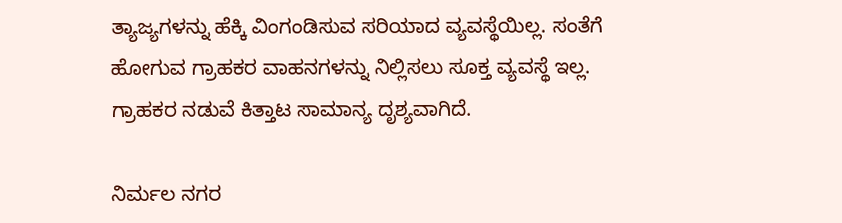ತ್ಯಾಜ್ಯಗಳನ್ನು ಹೆಕ್ಕಿ ವಿಂಗಂಡಿಸುವ ಸರಿಯಾದ ವ್ಯವಸ್ಥೆಯಿಲ್ಲ. ಸಂತೆಗೆ ಹೋಗುವ ಗ್ರಾಹಕರ ವಾಹನಗಳನ್ನು ನಿಲ್ಲಿಸಲು ಸೂಕ್ತ ವ್ಯವಸ್ಥೆ ಇಲ್ಲ. ಗ್ರಾಹಕರ ನಡುವೆ ಕಿತ್ತಾಟ ಸಾಮಾನ್ಯ ದೃಶ್ಯವಾಗಿದೆ.

ನಿರ್ಮಲ ನಗರ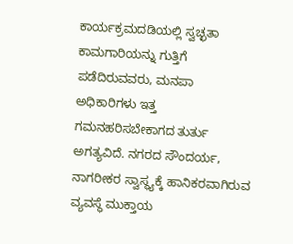ಕಾರ್ಯಕ್ರಮದಡಿಯಲ್ಲಿ ಸ್ವಚ್ಛತಾ ಕಾಮಗಾರಿಯನ್ನು ಗುತ್ತಿಗೆ ಪಡೆದಿರುವವರು, ಮನಪಾ ಅಧಿಕಾರಿಗಳು ಇತ್ತ ಗಮನಹರಿಸಬೇಕಾಗದ ತುರ್ತು ಅಗತ್ಯವಿದೆ. ನಗರದ ಸೌಂದರ್ಯ, ನಾಗರೀಕರ ಸ್ವಾಸ್ಥ್ಯಕ್ಕೆ ಹಾನಿಕರವಾಗಿರುವ ವ್ಯವಸ್ಥೆ ಮುಕ್ತಾಯ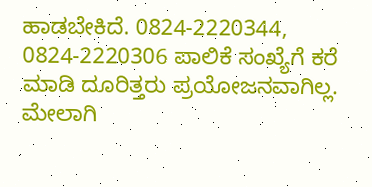ಹಾಡಬೇಕಿದೆ. 0824-2220344, 0824-2220306 ಪಾಲಿಕೆ ಸಂಖ್ಯೆಗೆ ಕರೆ ಮಾಡಿ ದೂರಿತ್ತರು ಪ್ರಯೋಜನವಾಗಿಲ್ಲ. ಮೇಲಾಗಿ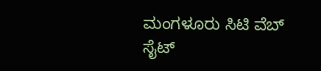ಮಂಗಳೂರು ಸಿಟಿ ವೆಬ್ ಸೈಟ್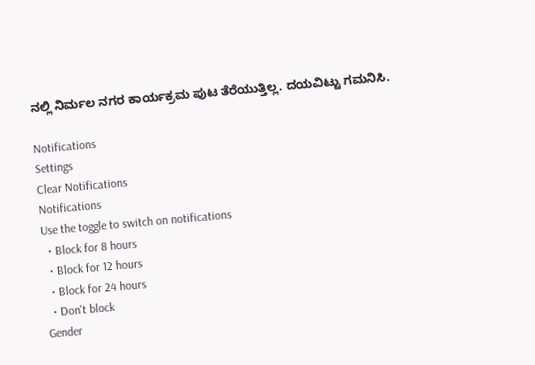ನಲ್ಲಿ ನಿರ್ಮಲ ನಗರ ಕಾರ್ಯಕ್ರಮ ಪುಟ ತೆರೆಯುತ್ತಿಲ್ಲ. ದಯವಿಟ್ಟು ಗಮನಿಸಿ.

Notifications
Settings
Clear Notifications
Notifications
Use the toggle to switch on notifications
  • Block for 8 hours
  • Block for 12 hours
  • Block for 24 hours
  • Don't block
Gender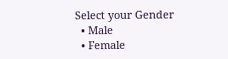Select your Gender
  • Male
  • Female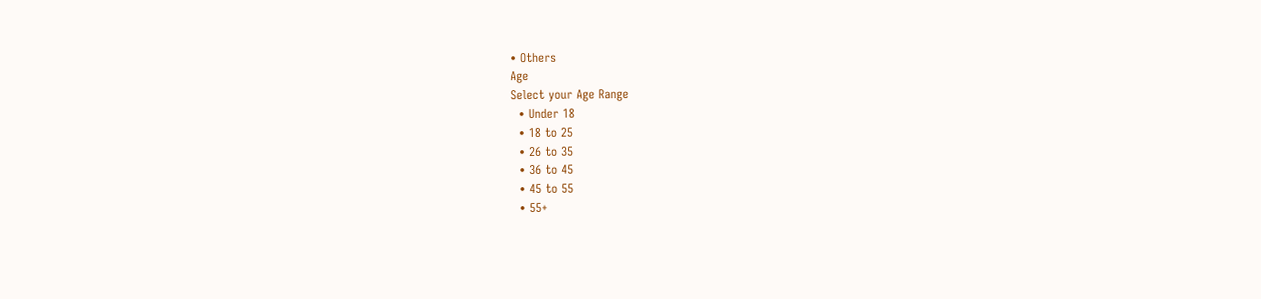• Others
Age
Select your Age Range
  • Under 18
  • 18 to 25
  • 26 to 35
  • 36 to 45
  • 45 to 55
  • 55+